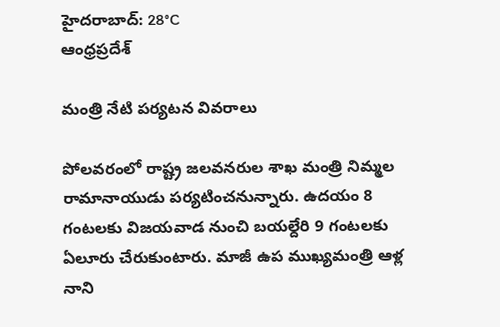హైదరాబాద్: 28°C
ఆంధ్రప్రదేశ్

మంత్రి నేటి పర్యటన వివరాలు

పోలవరంలో రాష్ట్ర జలవనరుల శాఖ మంత్రి నిమ్మల రామానాయుడు పర్యటించనున్నారు. ఉదయం 8 గంటలకు విజయవాడ నుంచి బయల్దేరి 9 గంటలకు ఏలూరు చేరుకుంటారు. మాజీ ఉప ముఖ్యమంత్రి ఆళ్ల నాని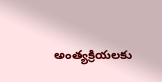అంత్యక్రియలకు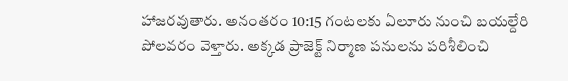హాజరవుతారు. అనంతరం 10:15 గంటలకు ఏలూరు నుంచి బయల్దేరి పోలవరం వెళ్తారు. అక్కడ ప్రాజెక్ట్ నిర్మాణ పనులను పరిశీలించి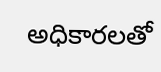అధికారలతో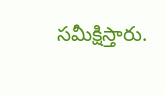సమీక్షిస్తారు.